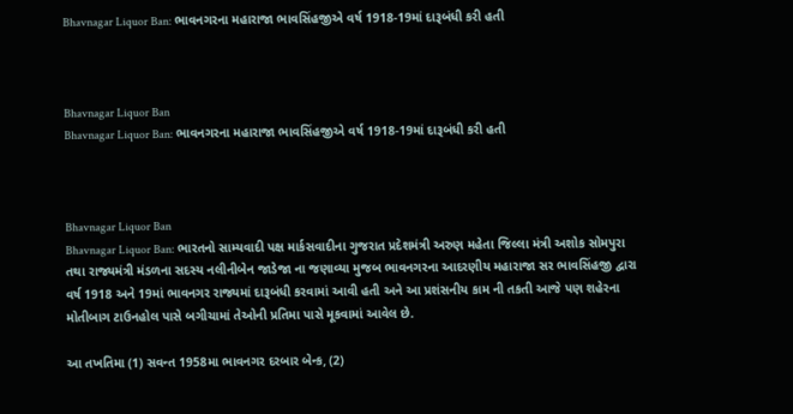Bhavnagar Liquor Ban: ભાવનગરના મહારાજા ભાવસિંહજીએ વર્ષ 1918-19માં દારૂબંધી કરી હતી



Bhavnagar Liquor Ban
Bhavnagar Liquor Ban: ભાવનગરના મહારાજા ભાવસિંહજીએ વર્ષ 1918-19માં દારૂબંધી કરી હતી



Bhavnagar Liquor Ban
Bhavnagar Liquor Ban: ભારતનો સામ્યવાદી પક્ષ માર્કસવાદીના ગુજરાત પ્રદેશમંત્રી અરુણ મહેતા જિલ્લા મંત્રી અશોક સોમપુરા તથા રાજ્યમંત્રી મંડળના સદસ્ય નલીનીબેન જાડેજા ના જણાવ્યા મુજબ ભાવનગરના આદરણીય મહારાજા સર ભાવસિંહજી દ્વારા વર્ષ 1918 અને 19માં ભાવનગર રાજ્યમાં દારૂબંધી કરવામાં આવી હતી અને આ પ્રશંસનીય કામ ની તકતી આજે પણ શહેરના મોતીબાગ ટાઉનહોલ પાસે બગીચામાં તેઓની પ્રતિમા પાસે મૂકવામાં આવેલ છે.

આ તખતિમા (1) સવન્ત 1958મા ભાવનગર દરબાર બેન્ક, (2)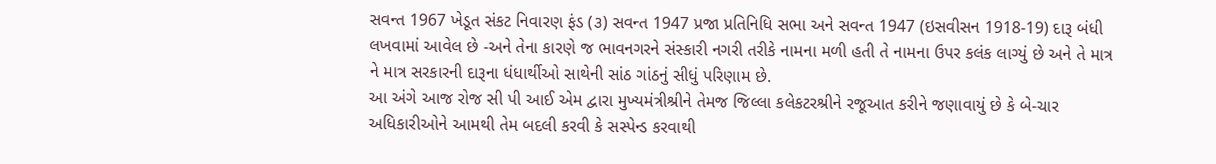સવન્ત 1967 ખેડૂત સંકટ નિવારણ ફંડ (૩) સવન્ત 1947 પ્રજા પ્રતિનિધિ સભા અને સવન્ત 1947 (ઇસવીસન 1918-19) દારૂ બંધી લખવામાં આવેલ છે -અને તેના કારણે જ ભાવનગરને સંસ્કારી નગરી તરીકે નામના મળી હતી તે નામના ઉપર કલંક લાગ્યું છે અને તે માત્ર ને માત્ર સરકારની દારૂના ધંધાર્થીઓ સાથેની સાંઠ ગાંઠનું સીધું પરિણામ છે.
આ અંગે આજ રોજ સી પી આઈ એમ દ્વારા મુખ્યમંત્રીશ્રીને તેમજ જિલ્લા કલેકટરશ્રીને રજૂઆત કરીને જણાવાયું છે કે બે-ચાર અધિકારીઓને આમથી તેમ બદલી કરવી કે સસ્પેન્ડ કરવાથી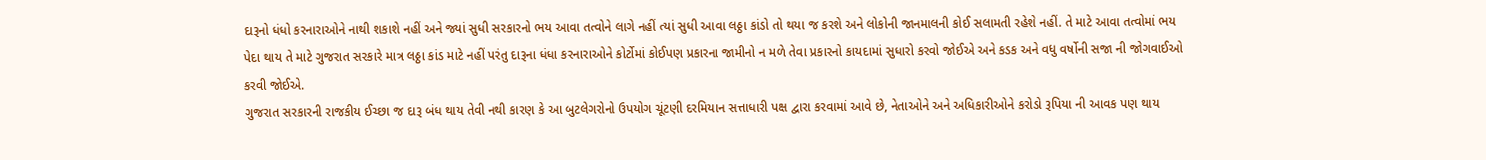દારૂનો ધંધો કરનારાઓને નાથી શકાશે નહીં અને જ્યાં સુધી સરકારનો ભય આવા તત્વોને લાગે નહીં ત્યાં સુધી આવા લઠ્ઠા કાંડો તો થયા જ કરશે અને લોકોની જાનમાલની કોઈ સલામતી રહેશે નહીં. તે માટે આવા તત્વોમાં ભય પેદા થાય તે માટે ગુજરાત સરકારે માત્ર લઠ્ઠા કાંડ માટે નહીં પરંતુ દારૂના ધંધા કરનારાઓને કોર્ટોમાં કોઈપણ પ્રકારના જામીનો ન મળે તેવા પ્રકારનો કાયદામાં સુધારો કરવો જોઈએ અને કડક અને વધુ વર્ષોની સજા ની જોગવાઈઓ કરવી જોઈએ.
ગુજરાત સરકારની રાજકીય ઈચ્છા જ દારૂ બંધ થાય તેવી નથી કારણ કે આ બુટલેગરોનો ઉપયોગ ચૂંટણી દરમિયાન સત્તાધારી પક્ષ દ્વારા કરવામાં આવે છે, નેતાઓને અને અધિકારીઓને કરોડો રૂપિયા ની આવક પણ થાય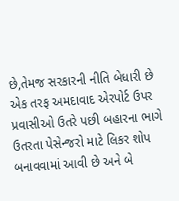છે,તેમજ સરકારની નીતિ બેધારી છે એક તરફ અમદાવાદ એરપોર્ટ ઉપર પ્રવાસીઓ ઉતરે પછી બહારના ભાગે ઉતરતા પેસેન્જરો માટે લિકર શોપ બનાવવામાં આવી છે અને બે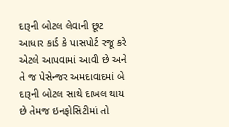દારૂની બોટલ લેવાની છૂટ આધાર કાર્ડ કે પાસપોર્ટ રજૂ કરે એટલે આપવામાં આવી છે અને તે જ પેસેન્જર અમદાવાદમાં બે દારૂની બોટલ સાથે દાખલ થાય છે તેમજ ઇનફોસિટીમાં તો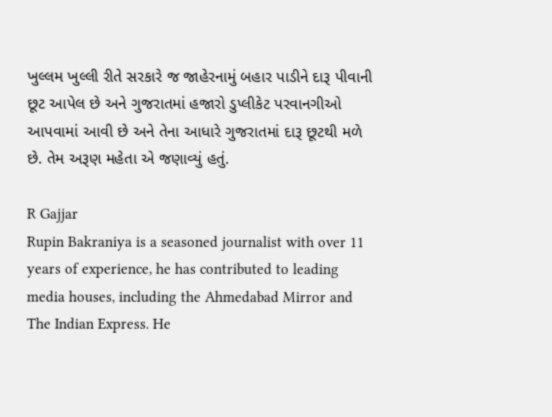ખુલ્લમ ખુલ્લી રીતે સરકારે જ જાહેરનામું બહાર પાડીને દારૂ પીવાની છૂટ આપેલ છે અને ગુજરાતમાં હજારો ડુપ્લીકેટ પરવાનગીઓ આપવામાં આવી છે અને તેના આધારે ગુજરાતમાં દારૂ છૂટથી મળે છે. તેમ અરૂણ મહેતા એ જણાવ્યું હતું.

R Gajjar
Rupin Bakraniya is a seasoned journalist with over 11 years of experience, he has contributed to leading media houses, including the Ahmedabad Mirror and The Indian Express. He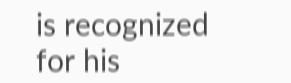is recognized for his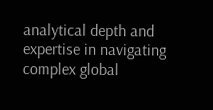analytical depth and expertise in navigating complex global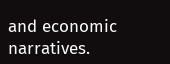and economic narratives.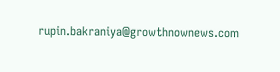rupin.bakraniya@growthnownews.com